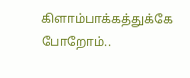கிளாம்பாக்கத்துக்கே போறோம்..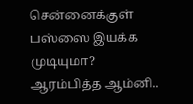சென்னைக்குள் பஸ்ஸை இயக்க முடியுமா? ஆரம்பித்த ஆம்னி..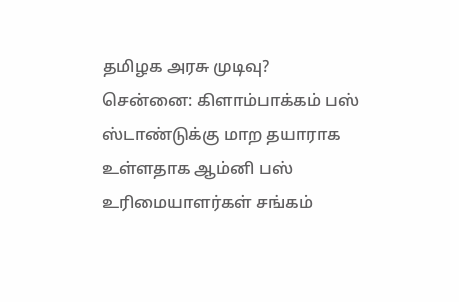தமிழக அரசு முடிவு?
சென்னை: கிளாம்பாக்கம் பஸ் ஸ்டாண்டுக்கு மாற தயாராக உள்ளதாக ஆம்னி பஸ் உரிமையாளர்கள் சங்கம்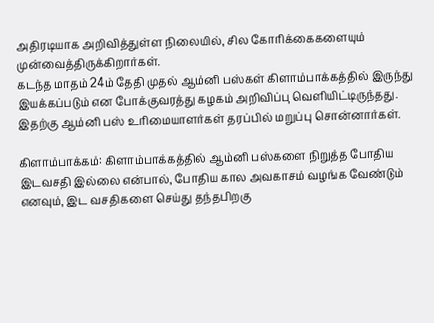அதிரடியாக அறிவித்துள்ள நிலையில், சில கோரிக்கைகளையும் முன்வைத்திருக்கிறார்கள்.
கடந்த மாதம் 24ம் தேதி முதல் ஆம்னி பஸ்கள் கிளாம்பாக்கத்தில் இருந்து இயக்கப்படும் என போக்குவரத்து கழகம் அறிவிப்பு வெளியிட்டிருந்தது. இதற்கு ஆம்னி பஸ் உரிமையாளர்கள் தரப்பில் மறுப்பு சொன்னார்கள்.

கிளாம்பாக்கம்: கிளாம்பாக்கத்தில் ஆம்னி பஸ்களை நிறுத்த போதிய இடவசதி இல்லை என்பால், போதிய கால அவகாசம் வழங்க வேண்டும் எனவும், இட வசதிகளை செய்து தந்தபிறகு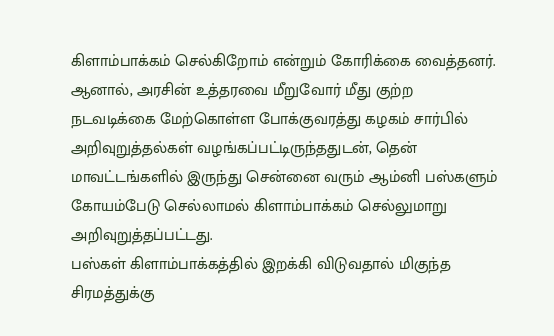கிளாம்பாக்கம் செல்கிறோம் என்றும் கோரிக்கை வைத்தனர்.
ஆனால், அரசின் உத்தரவை மீறுவோர் மீது குற்ற நடவடிக்கை மேற்கொள்ள போக்குவரத்து கழகம் சார்பில் அறிவுறுத்தல்கள் வழங்கப்பட்டிருந்ததுடன், தென் மாவட்டங்களில் இருந்து சென்னை வரும் ஆம்னி பஸ்களும் கோயம்பேடு செல்லாமல் கிளாம்பாக்கம் செல்லுமாறு அறிவுறுத்தப்பட்டது.
பஸ்கள் கிளாம்பாக்கத்தில் இறக்கி விடுவதால் மிகுந்த சிரமத்துக்கு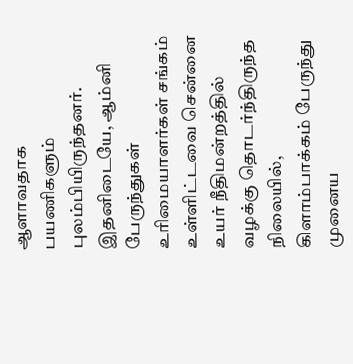ஆளாவதாக பயணிகளும் புலம்பியிருந்தனர். இதனிடையே, ஆம்னி பேருந்துகள் உரிமையாளர்கள் சங்கம் உள்ளிட்டவை சென்னை உயர் நீதிமன்றத்தில் வழக்கு தொடர்ந்திருந்த நிலையில், கிளாம்பாக்கம் பேருந்து முனைய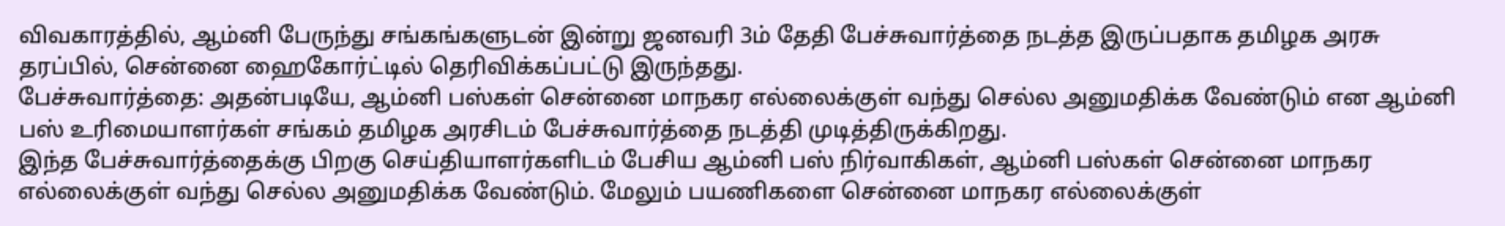விவகாரத்தில், ஆம்னி பேருந்து சங்கங்களுடன் இன்று ஜனவரி 3ம் தேதி பேச்சுவார்த்தை நடத்த இருப்பதாக தமிழக அரசு தரப்பில், சென்னை ஹைகோர்ட்டில் தெரிவிக்கப்பட்டு இருந்தது.
பேச்சுவார்த்தை: அதன்படியே, ஆம்னி பஸ்கள் சென்னை மாநகர எல்லைக்குள் வந்து செல்ல அனுமதிக்க வேண்டும் என ஆம்னி பஸ் உரிமையாளர்கள் சங்கம் தமிழக அரசிடம் பேச்சுவார்த்தை நடத்தி முடித்திருக்கிறது.
இந்த பேச்சுவார்த்தைக்கு பிறகு செய்தியாளர்களிடம் பேசிய ஆம்னி பஸ் நிர்வாகிகள், ஆம்னி பஸ்கள் சென்னை மாநகர எல்லைக்குள் வந்து செல்ல அனுமதிக்க வேண்டும். மேலும் பயணிகளை சென்னை மாநகர எல்லைக்குள்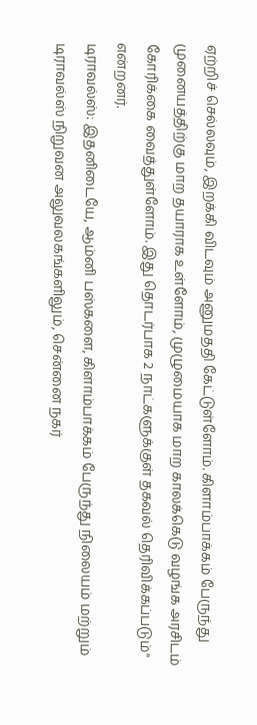ஏற்றிச் செல்லவும், இறக்கி விடவும் அனுமததி கேட்டுள்ளோம். கிளாம்பாக்கம் பேருந்து முனையத்திற்கு மாற தயாராக உள்ளோம், முழுமையாக மாற காலக்கெடு வழங்க அரசிடம் கோரிக்கை வைத்துள்ளோம். இது தொடர்பாக 2 நாட்களுக்குள் தகவல் தெரிவிக்கப்படும்" என்றனர்.
டிராவல்ஸ்: இதனிடையே, ஆம்னி பஸ்களை, கிளாம்பாக்கம் பேருந்து நிலையம் மற்றும் டிராவல்ஸ் நிறுவன அலுவலகங்களிலும், சென்னை நகர்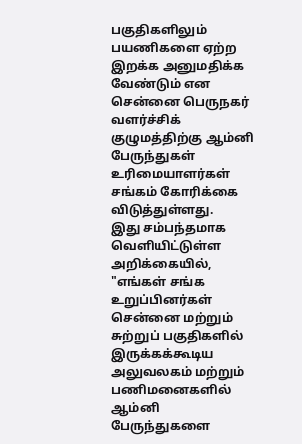பகுதிகளிலும் பயணிகளை ஏற்ற இறக்க அனுமதிக்க வேண்டும் என சென்னை பெருநகர் வளர்ச்சிக் குழுமத்திற்கு ஆம்னி பேருந்துகள் உரிமையாளர்கள் சங்கம் கோரிக்கை விடுத்துள்ளது.
இது சம்பந்தமாக வெளியிட்டுள்ள அறிக்கையில், "எங்கள் சங்க உறுப்பினர்கள் சென்னை மற்றும் சுற்றுப் பகுதிகளில் இருக்கக்கூடிய அலுவலகம் மற்றும் பணிமனைகளில் ஆம்னி பேருந்துகளை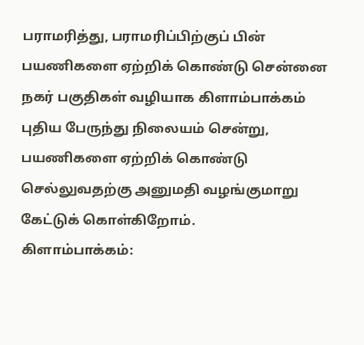பராமரித்து, பராமரிப்பிற்குப் பின் பயணிகளை ஏற்றிக் கொண்டு சென்னை நகர் பகுதிகள் வழியாக கிளாம்பாக்கம் புதிய பேருந்து நிலையம் சென்று, பயணிகளை ஏற்றிக் கொண்டு செல்லுவதற்கு அனுமதி வழங்குமாறு கேட்டுக் கொள்கிறோம்.
கிளாம்பாக்கம்: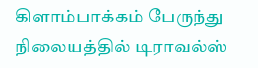கிளாம்பாக்கம் பேருந்து நிலையத்தில் டிராவல்ஸ்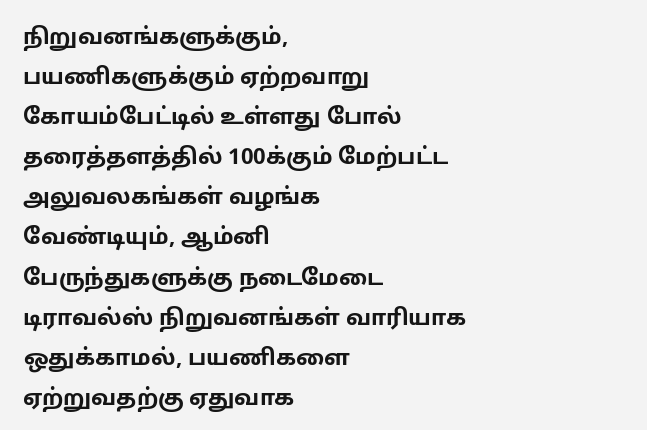நிறுவனங்களுக்கும், பயணிகளுக்கும் ஏற்றவாறு கோயம்பேட்டில் உள்ளது போல் தரைத்தளத்தில் 100க்கும் மேற்பட்ட அலுவலகங்கள் வழங்க வேண்டியும், ஆம்னி பேருந்துகளுக்கு நடைமேடை டிராவல்ஸ் நிறுவனங்கள் வாரியாக ஒதுக்காமல், பயணிகளை ஏற்றுவதற்கு ஏதுவாக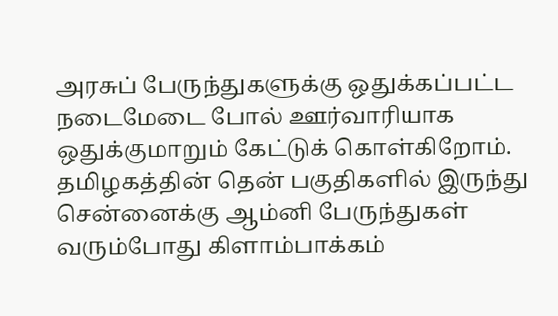அரசுப் பேருந்துகளுக்கு ஒதுக்கப்பட்ட நடைமேடை போல் ஊர்வாரியாக ஒதுக்குமாறும் கேட்டுக் கொள்கிறோம்.
தமிழகத்தின் தென் பகுதிகளில் இருந்து சென்னைக்கு ஆம்னி பேருந்துகள் வரும்போது கிளாம்பாக்கம்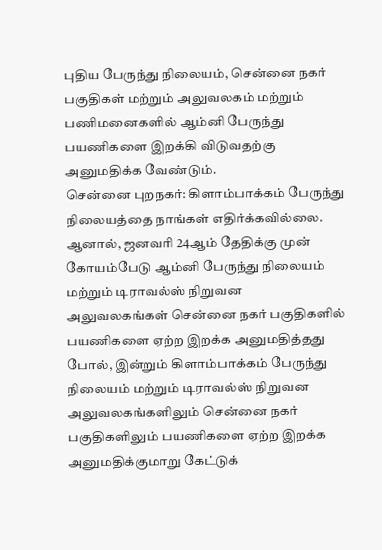புதிய பேருந்து நிலையம், சென்னை நகர் பகுதிகள் மற்றும் அலுவலகம் மற்றும் பணிமனைகளில் ஆம்னி பேருந்து பயணிகளை இறக்கி விடுவதற்கு அனுமதிக்க வேண்டும்.
சென்னை புறநகர்: கிளாம்பாக்கம் பேருந்து நிலையத்தை நாங்கள் எதிர்க்கவில்லை. ஆனால், ஜனவரி 24ஆம் தேதிக்கு முன் கோயம்பேடு ஆம்னி பேருந்து நிலையம் மற்றும் டிராவல்ஸ் நிறுவன அலுவலகங்கள் சென்னை நகர் பகுதிகளில் பயணிகளை ஏற்ற இறக்க அனுமதித்தது போல், இன்றும் கிளாம்பாக்கம் பேருந்து நிலையம் மற்றும் டிராவல்ஸ் நிறுவன அலுவலகங்களிலும் சென்னை நகர் பகுதிகளிலும் பயணிகளை ஏற்ற இறக்க அனுமதிக்குமாறு கேட்டுக்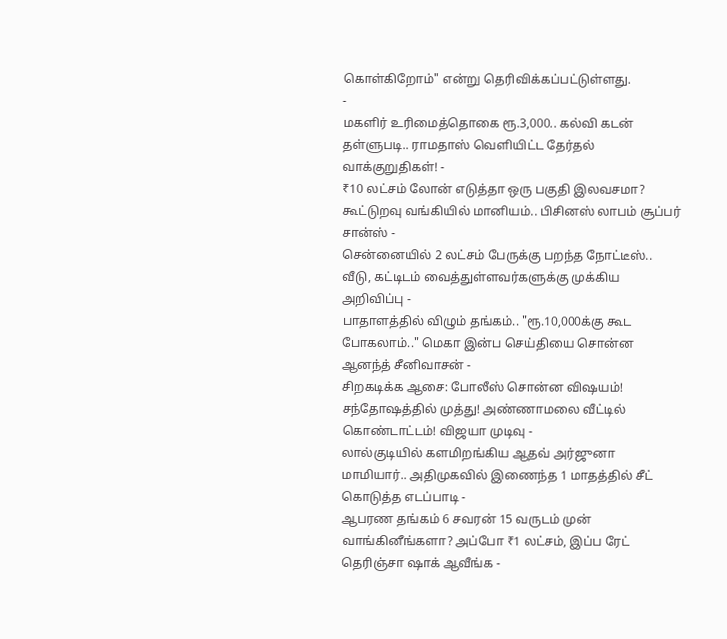கொள்கிறோம்" என்று தெரிவிக்கப்பட்டுள்ளது.
-
மகளிர் உரிமைத்தொகை ரூ.3,000.. கல்வி கடன் தள்ளுபடி.. ராமதாஸ் வெளியிட்ட தேர்தல் வாக்குறுதிகள்! -
₹10 லட்சம் லோன் எடுத்தா ஒரு பகுதி இலவசமா? கூட்டுறவு வங்கியில் மானியம்.. பிசினஸ் லாபம் சூப்பர் சான்ஸ் -
சென்னையில் 2 லட்சம் பேருக்கு பறந்த நோட்டீஸ்.. வீடு, கட்டிடம் வைத்துள்ளவர்களுக்கு முக்கிய அறிவிப்பு -
பாதாளத்தில் விழும் தங்கம்.. "ரூ.10,000க்கு கூட போகலாம்.." மெகா இன்ப செய்தியை சொன்ன ஆனந்த் சீனிவாசன் -
சிறகடிக்க ஆசை: போலீஸ் சொன்ன விஷயம்! சந்தோஷத்தில் முத்து! அண்ணாமலை வீட்டில் கொண்டாட்டம்! விஜயா முடிவு -
லால்குடியில் களமிறங்கிய ஆதவ் அர்ஜுனா மாமியார்.. அதிமுகவில் இணைந்த 1 மாதத்தில் சீட் கொடுத்த எடப்பாடி -
ஆபரண தங்கம் 6 சவரன் 15 வருடம் முன் வாங்கினீங்களா? அப்போ ₹1 லட்சம், இப்ப ரேட் தெரிஞ்சா ஷாக் ஆவீங்க -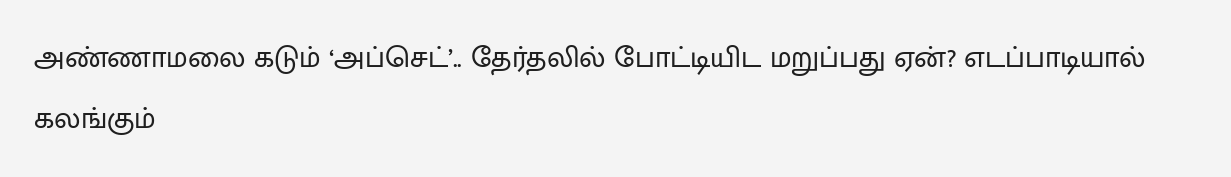அண்ணாமலை கடும் ‘அப்செட்’.. தேர்தலில் போட்டியிட மறுப்பது ஏன்? எடப்பாடியால் கலங்கும்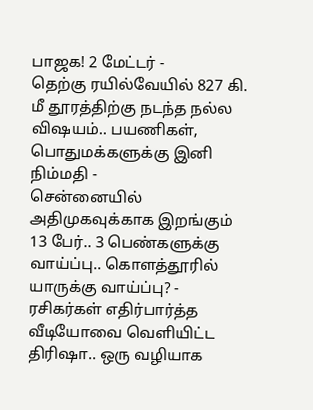பாஜக! 2 மேட்டர் -
தெற்கு ரயில்வேயில் 827 கி. மீ தூரத்திற்கு நடந்த நல்ல விஷயம்.. பயணிகள், பொதுமக்களுக்கு இனி நிம்மதி -
சென்னையில் அதிமுகவுக்காக இறங்கும் 13 பேர்.. 3 பெண்களுக்கு வாய்ப்பு.. கொளத்தூரில் யாருக்கு வாய்ப்பு? -
ரசிகர்கள் எதிர்பார்த்த வீடியோவை வெளியிட்ட திரிஷா.. ஒரு வழியாக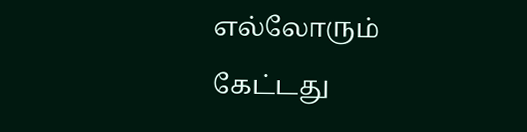எல்லோரும் கேட்டது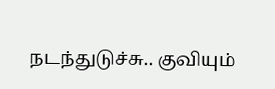நடந்துடுச்சு.. குவியும்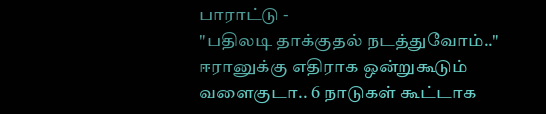பாராட்டு -
"பதிலடி தாக்குதல் நடத்துவோம்.." ஈரானுக்கு எதிராக ஒன்றுகூடும் வளைகுடா.. 6 நாடுகள் கூட்டாக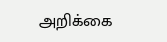அறிக்கை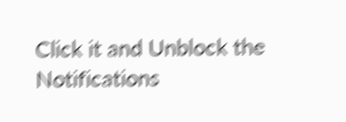Click it and Unblock the Notifications